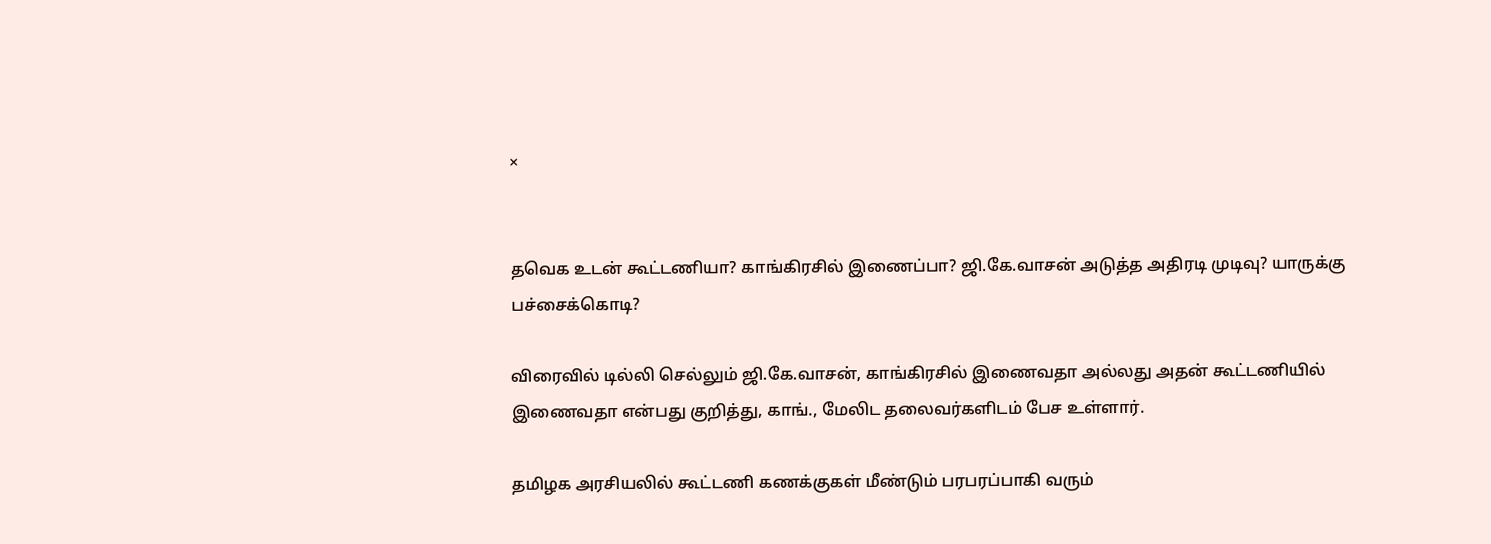×


தவெக உடன் கூட்டணியா? காங்கிரசில் இணைப்பா? ஜி.கே.வாசன் அடுத்த அதிரடி முடிவு? யாருக்கு பச்சைக்கொடி?

விரைவில் டில்லி செல்லும் ஜி.கே.வாசன், காங்கிரசில் இணைவதா அல்லது அதன் கூட்டணியில் இணைவதா என்பது குறித்து, காங்., மேலிட தலைவர்களிடம் பேச உள்ளார்.

தமிழக அரசியலில் கூட்டணி கணக்குகள் மீண்டும் பரபரப்பாகி வரும்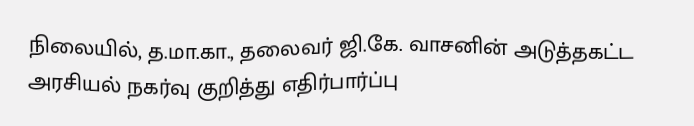நிலையில், த.மா.கா., தலைவர் ஜி.கே. வாசனின் அடுத்தகட்ட அரசியல் நகர்வு குறித்து எதிர்பார்ப்பு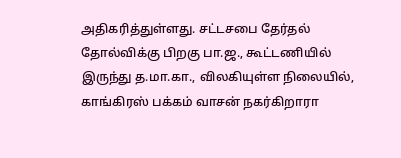அதிகரித்துள்ளது. சட்டசபை தேர்தல் தோல்விக்கு பிறகு பா.ஜ., கூட்டணியில் இருந்து த.மா.கா., விலகியுள்ள நிலையில், காங்கிரஸ் பக்கம் வாசன் நகர்கிறாரா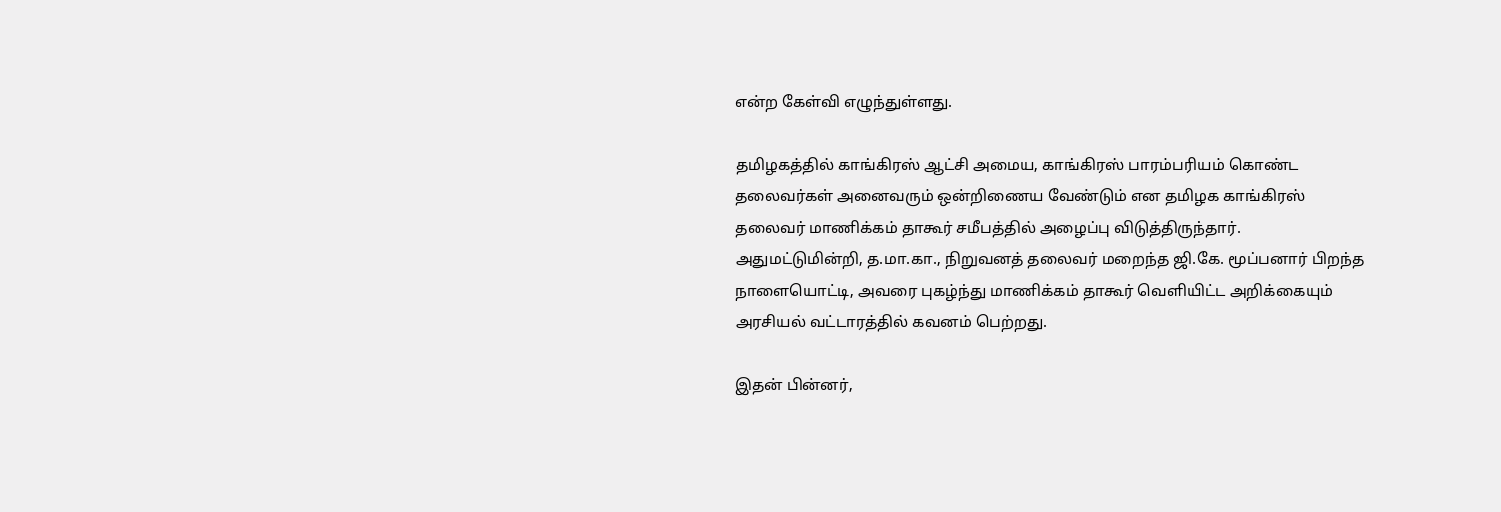என்ற கேள்வி எழுந்துள்ளது.

தமிழகத்தில் காங்கிரஸ் ஆட்சி அமைய, காங்கிரஸ் பாரம்பரியம் கொண்ட தலைவர்கள் அனைவரும் ஒன்றிணைய வேண்டும் என தமிழக காங்கிரஸ் தலைவர் மாணிக்கம் தாகூர் சமீபத்தில் அழைப்பு விடுத்திருந்தார். அதுமட்டுமின்றி, த.மா.கா., நிறுவனத் தலைவர் மறைந்த ஜி.கே. மூப்பனார் பிறந்த நாளையொட்டி, அவரை புகழ்ந்து மாணிக்கம் தாகூர் வெளியிட்ட அறிக்கையும் அரசியல் வட்டாரத்தில் கவனம் பெற்றது.

இதன் பின்னர்,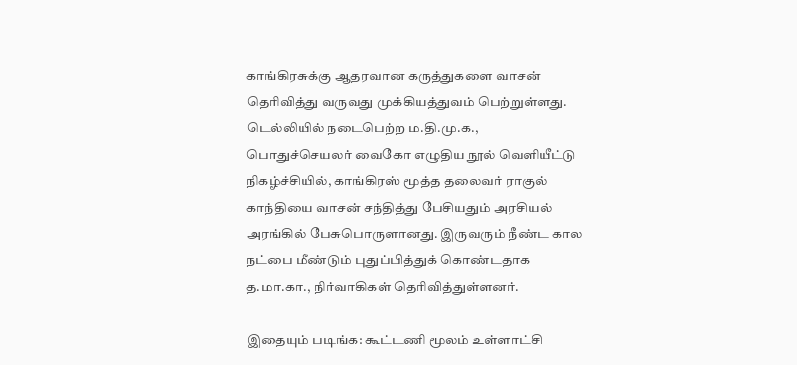காங்கிரசுக்கு ஆதரவான கருத்துகளை வாசன் தெரிவித்து வருவது முக்கியத்துவம் பெற்றுள்ளது. டெல்லியில் நடைபெற்ற ம.தி.மு.க., பொதுச்செயலர் வைகோ எழுதிய நூல் வெளியீட்டு நிகழ்ச்சியில், காங்கிரஸ் மூத்த தலைவர் ராகுல் காந்தியை வாசன் சந்தித்து பேசியதும் அரசியல் அரங்கில் பேசுபொருளானது. இருவரும் நீண்ட கால நட்பை மீண்டும் புதுப்பித்துக் கொண்டதாக த.மா.கா., நிர்வாகிகள் தெரிவித்துள்ளனர்.

இதையும் படிங்க: கூட்டணி மூலம் உள்ளாட்சி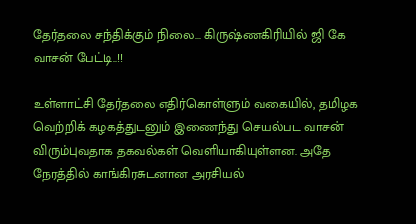தேர்தலை சந்திக்கும் நிலை... கிருஷ்ணகிரியில் ஜி கே வாசன் பேட்டி..!!

உள்ளாட்சி தேர்தலை எதிர்கொள்ளும் வகையில், தமிழக வெற்றிக் கழகத்துடனும் இணைந்து செயல்பட வாசன் விரும்புவதாக தகவல்கள் வெளியாகியுள்ளன. அதே நேரத்தில் காங்கிரசுடனான அரசியல்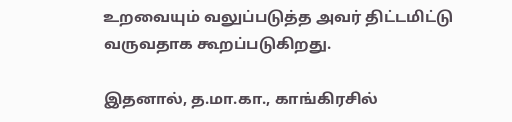உறவையும் வலுப்படுத்த அவர் திட்டமிட்டு வருவதாக கூறப்படுகிறது.

இதனால், த.மா.கா., காங்கிரசில்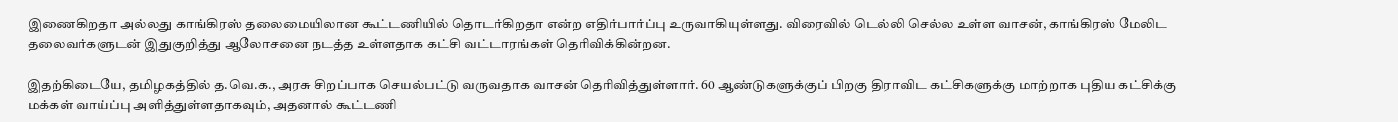இணைகிறதா அல்லது காங்கிரஸ் தலைமையிலான கூட்டணியில் தொடர்கிறதா என்ற எதிர்பார்ப்பு உருவாகியுள்ளது. விரைவில் டெல்லி செல்ல உள்ள வாசன், காங்கிரஸ் மேலிட தலைவர்களுடன் இதுகுறித்து ஆலோசனை நடத்த உள்ளதாக கட்சி வட்டாரங்கள் தெரிவிக்கின்றன.

இதற்கிடையே, தமிழகத்தில் த.வெ.க., அரசு சிறப்பாக செயல்பட்டு வருவதாக வாசன் தெரிவித்துள்ளார். 60 ஆண்டுகளுக்குப் பிறகு திராவிட கட்சிகளுக்கு மாற்றாக புதிய கட்சிக்கு மக்கள் வாய்ப்பு அளித்துள்ளதாகவும், அதனால் கூட்டணி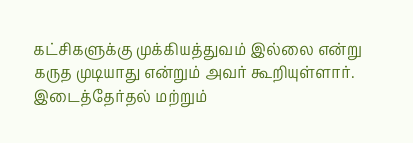கட்சிகளுக்கு முக்கியத்துவம் இல்லை என்று கருத முடியாது என்றும் அவர் கூறியுள்ளார். இடைத்தேர்தல் மற்றும்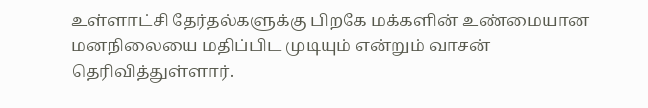உள்ளாட்சி தேர்தல்களுக்கு பிறகே மக்களின் உண்மையான மனநிலையை மதிப்பிட முடியும் என்றும் வாசன் தெரிவித்துள்ளார்.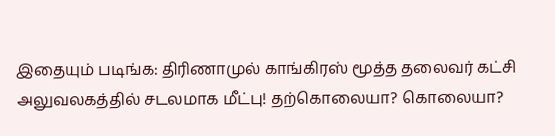இதையும் படிங்க: திரிணாமுல் காங்கிரஸ் மூத்த தலைவர் கட்சி அலுவலகத்தில் சடலமாக மீட்பு! தற்கொலையா? கொலையா?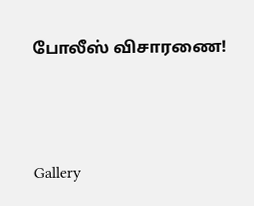போலீஸ் விசாரணை!




Gallery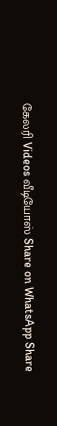கேலரி Videos வீடியோஸ் Share on WhatsApp Share